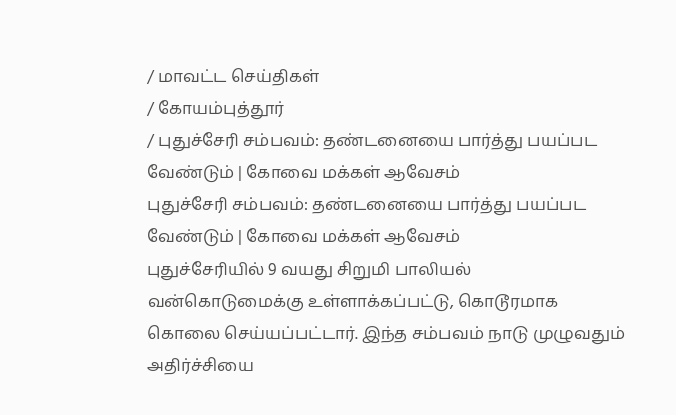/ மாவட்ட செய்திகள்
/ கோயம்புத்தூர்
/ புதுச்சேரி சம்பவம்: தண்டனையை பார்த்து பயப்பட வேண்டும் | கோவை மக்கள் ஆவேசம்
புதுச்சேரி சம்பவம்: தண்டனையை பார்த்து பயப்பட வேண்டும் | கோவை மக்கள் ஆவேசம்
புதுச்சேரியில் 9 வயது சிறுமி பாலியல் வன்கொடுமைக்கு உள்ளாக்கப்பட்டு, கொடூரமாக கொலை செய்யப்பட்டார். இந்த சம்பவம் நாடு முழுவதும் அதிர்ச்சியை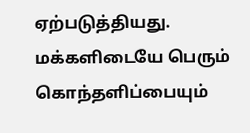ஏற்படுத்தியது. மக்களிடையே பெரும் கொந்தளிப்பையும்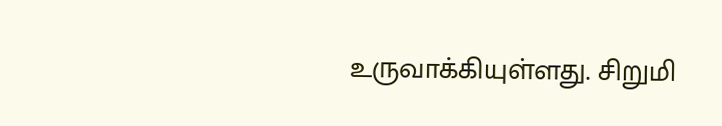உருவாக்கியுள்ளது. சிறுமி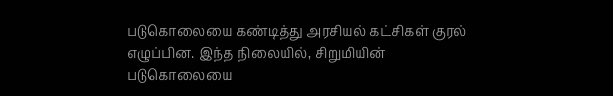படுகொலையை கண்டித்து அரசியல் கட்சிகள் குரல் எழுப்பின. இந்த நிலையில், சிறுமியின் படுகொலையை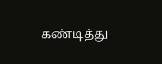கண்டித்து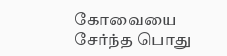கோவையை சேர்ந்த பொது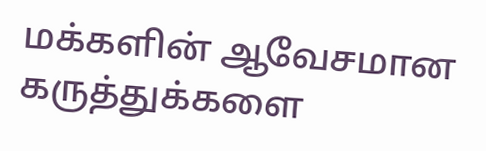மக்களின் ஆவேசமான கருத்துக்களை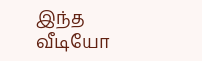இந்த வீடியோ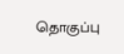தொகுப்பு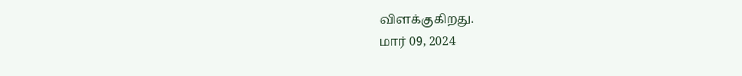விளக்குகிறது.
மார் 09, 2024